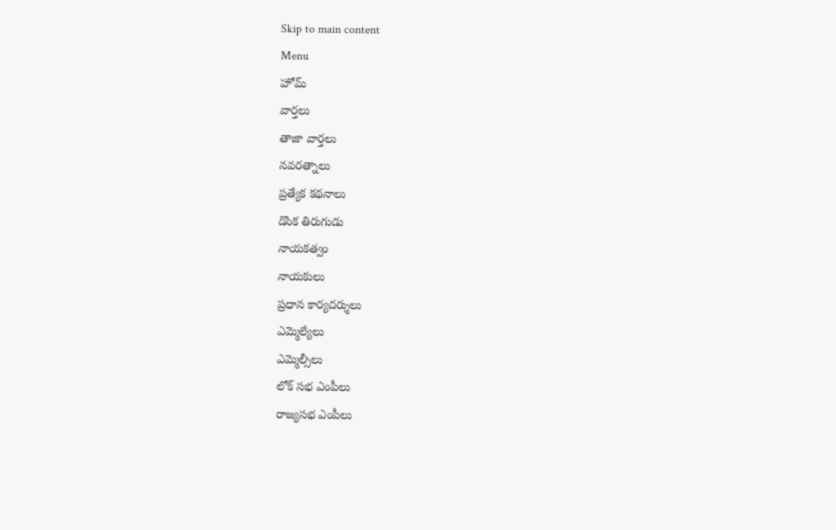Skip to main content
Menu
హోమ్
వార్తలు
తాజా వార్తలు
నవరత్నాలు
ప్రత్యేక కథనాలు
డొంక తిరుగుడు
నాయకత్వం
నాయకులు
ప్రధాన కార్యదర్శులు
ఎమ్మెల్యేలు
ఎమ్మెల్సీలు
లోక్ సభ ఎంపీలు
రాజ్యసభ ఎంపీలు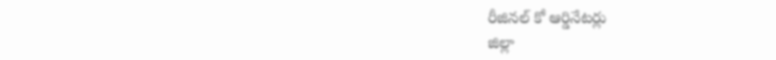రీజినల్ కో ఆర్డినేటర్లు
జిల్లా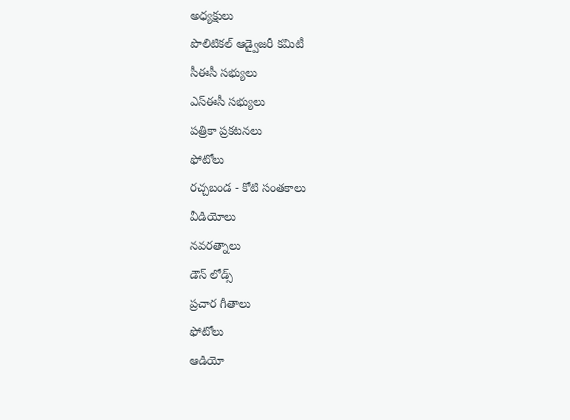అధ్యక్షులు
పొలిటికల్ ఆడ్వైజరీ కమిటీ
సీఈసీ సభ్యులు
ఎస్ఈసీ సభ్యులు
పత్రికా ప్రకటనలు
ఫోటోలు
రచ్చబండ - కోటి సంతకాలు
వీడియోలు
నవరత్నాలు
డౌన్ లోడ్స్
ప్రచార గీతాలు
ఫోటోలు
ఆడియో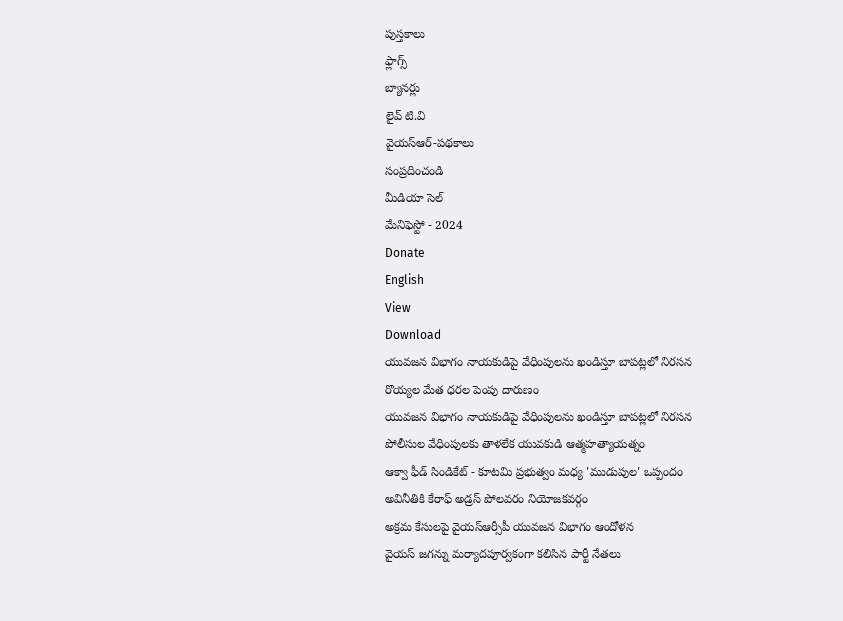పుస్తకాలు
ఫ్లాగ్స్
బ్యానర్లు
లైవ్ టి.వి
వైయస్ఆర్-పథకాలు
సంప్రదించండి
మీడియా సెల్
మేనిఫెస్టో - 2024
Donate
English
View
Download
యువజన విభాగం నాయకుడిపై వేధింపులను ఖండిస్తూ బాపట్లలో నిరసన
రొయ్యల మేత ధరల పెంపు దారుణం
యువజన విభాగం నాయకుడిపై వేధింపులను ఖండిస్తూ బాపట్లలో నిరసన
పోలీసుల వేధింపులకు తాళలేక యువకుడి ఆత్మహత్యాయత్నం
ఆక్వా ఫీడ్ సిండికేట్ - కూటమి ప్రభుత్వం మధ్య 'ముడుపుల' ఒప్పందం
అవినీతికి కేరాఫ్ అడ్రస్ పోలవరం నియోజకవర్గం
అక్రమ కేసులపై వైయస్ఆర్సీపీ యువజన విభాగం ఆందోళన
వైయస్ జగన్ను మర్యాదపూర్వకంగా కలిసిన పార్టీ నేతలు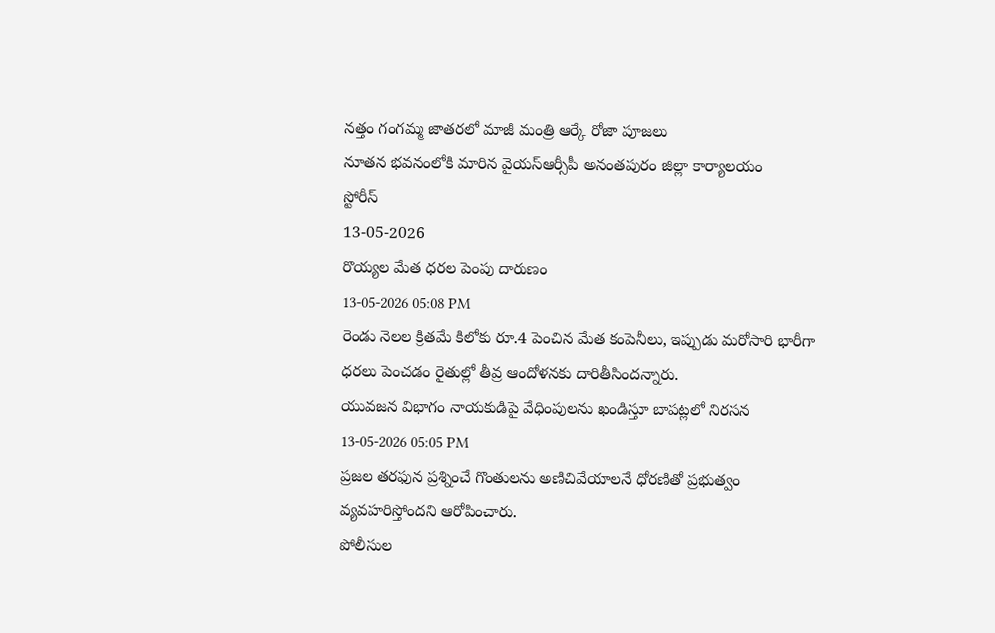నత్తం గంగమ్మ జాతరలో మాజీ మంత్రి ఆర్కే రోజా పూజలు
నూతన భవనంలోకి మారిన వైయస్ఆర్సీపీ అనంతపురం జిల్లా కార్యాలయం
స్టోరీస్
13-05-2026
రొయ్యల మేత ధరల పెంపు దారుణం
13-05-2026 05:08 PM
రెండు నెలల క్రితమే కిలోకు రూ.4 పెంచిన మేత కంపెనీలు, ఇప్పుడు మరోసారి భారీగా ధరలు పెంచడం రైతుల్లో తీవ్ర ఆందోళనకు దారితీసిందన్నారు.
యువజన విభాగం నాయకుడిపై వేధింపులను ఖండిస్తూ బాపట్లలో నిరసన
13-05-2026 05:05 PM
ప్రజల తరఫున ప్రశ్నించే గొంతులను అణిచివేయాలనే ధోరణితో ప్రభుత్వం వ్యవహరిస్తోందని ఆరోపించారు.
పోలీసుల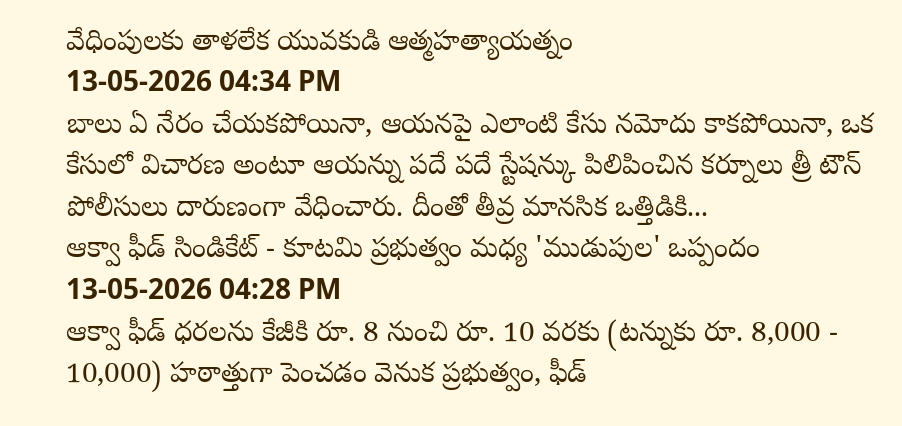వేధింపులకు తాళలేక యువకుడి ఆత్మహత్యాయత్నం
13-05-2026 04:34 PM
బాలు ఏ నేరం చేయకపోయినా, ఆయనపై ఎలాంటి కేసు నమోదు కాకపోయినా, ఒక కేసులో విచారణ అంటూ ఆయన్ను పదే పదే స్టేషన్కు పిలిపించిన కర్నూలు త్రీ టౌన్ పోలీసులు దారుణంగా వేధించారు. దీంతో తీవ్ర మానసిక ఒత్తిడికి...
ఆక్వా ఫీడ్ సిండికేట్ - కూటమి ప్రభుత్వం మధ్య 'ముడుపుల' ఒప్పందం
13-05-2026 04:28 PM
ఆక్వా ఫీడ్ ధరలను కేజీకి రూ. 8 నుంచి రూ. 10 వరకు (టన్నుకు రూ. 8,000 - 10,000) హఠాత్తుగా పెంచడం వెనుక ప్రభుత్వం, ఫీడ్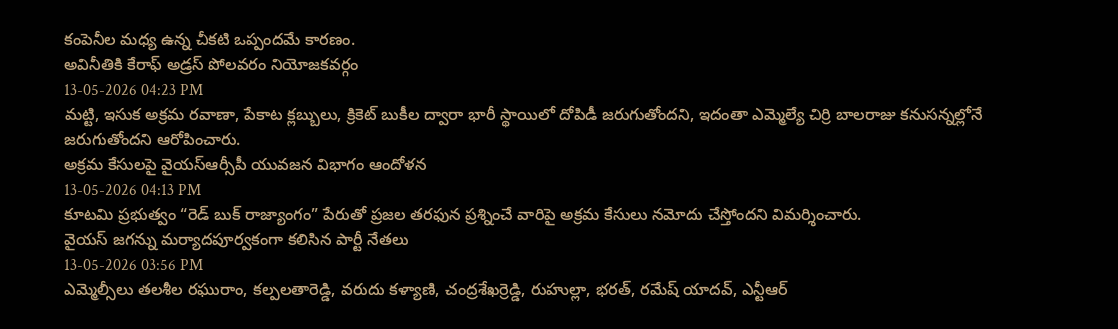కంపెనీల మధ్య ఉన్న చీకటి ఒప్పందమే కారణం.
అవినీతికి కేరాఫ్ అడ్రస్ పోలవరం నియోజకవర్గం
13-05-2026 04:23 PM
మట్టి, ఇసుక అక్రమ రవాణా, పేకాట క్లబ్బులు, క్రికెట్ బుకీల ద్వారా భారీ స్థాయిలో దోపిడీ జరుగుతోందని, ఇదంతా ఎమ్మెల్యే చిర్రి బాలరాజు కనుసన్నల్లోనే జరుగుతోందని ఆరోపించారు.
అక్రమ కేసులపై వైయస్ఆర్సీపీ యువజన విభాగం ఆందోళన
13-05-2026 04:13 PM
కూటమి ప్రభుత్వం “రెడ్ బుక్ రాజ్యాంగం” పేరుతో ప్రజల తరఫున ప్రశ్నించే వారిపై అక్రమ కేసులు నమోదు చేస్తోందని విమర్శించారు.
వైయస్ జగన్ను మర్యాదపూర్వకంగా కలిసిన పార్టీ నేతలు
13-05-2026 03:56 PM
ఎమ్మెల్సీలు తలశీల రఘురాం, కల్పలతారెడ్డి, వరుదు కళ్యాణి, చంద్రశేఖర్రెడ్డి, రుహుల్లా, భరత్, రమేష్ యాదవ్, ఎన్టీఆర్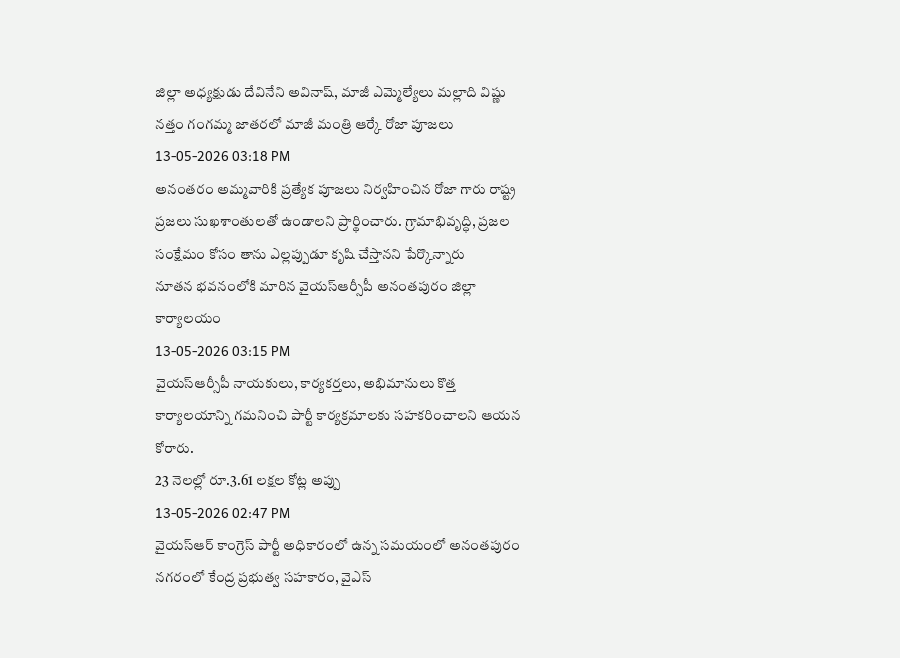జిల్లా అధ్యక్షుడు దేవినేని అవినాష్, మాజీ ఎమ్మెల్యేలు మల్లాది విష్ణు
నత్తం గంగమ్మ జాతరలో మాజీ మంత్రి ఆర్కే రోజా పూజలు
13-05-2026 03:18 PM
అనంతరం అమ్మవారికి ప్రత్యేక పూజలు నిర్వహించిన రోజా గారు రాష్ట్ర ప్రజలు సుఖశాంతులతో ఉండాలని ప్రార్థించారు. గ్రామాభివృద్ధి, ప్రజల సంక్షేమం కోసం తాను ఎల్లప్పుడూ కృషి చేస్తానని పేర్కొన్నారు
నూతన భవనంలోకి మారిన వైయస్ఆర్సీపీ అనంతపురం జిల్లా కార్యాలయం
13-05-2026 03:15 PM
వైయస్ఆర్సీపీ నాయకులు, కార్యకర్తలు, అభిమానులు కొత్త కార్యాలయాన్ని గమనించి పార్టీ కార్యక్రమాలకు సహకరించాలని ఆయన కోరారు.
23 నెలల్లో రూ.3.61 లక్షల కోట్ల అప్పు
13-05-2026 02:47 PM
వైయస్ఆర్ కాంగ్రెస్ పార్టీ అధికారంలో ఉన్న సమయంలో అనంతపురం నగరంలో కేంద్ర ప్రభుత్వ సహకారం, వైఎస్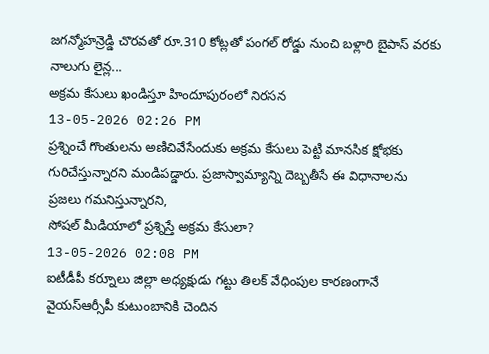జగన్మోహన్రెడ్డి చొరవతో రూ.310 కోట్లతో పంగల్ రోడ్డు నుంచి బళ్లారి బైపాస్ వరకు నాలుగు లైన్ల...
అక్రమ కేసులు ఖండిస్తూ హిందూపురంలో నిరసన
13-05-2026 02:26 PM
ప్రశ్నించే గొంతులను అణిచివేసేందుకు అక్రమ కేసులు పెట్టి మానసిక క్షోభకు గురిచేస్తున్నారని మండిపడ్డారు. ప్రజాస్వామ్యాన్ని దెబ్బతీసే ఈ విధానాలను ప్రజలు గమనిస్తున్నారని,
సోషల్ మీడియాలో ప్రశ్నిస్తే అక్రమ కేసులా?
13-05-2026 02:08 PM
ఐటీడీపీ కర్నూలు జిల్లా అధ్యక్షుడు గట్టు తిలక్ వేధింపుల కారణంగానే వైయస్ఆర్సీపీ కుటుంబానికి చెందిన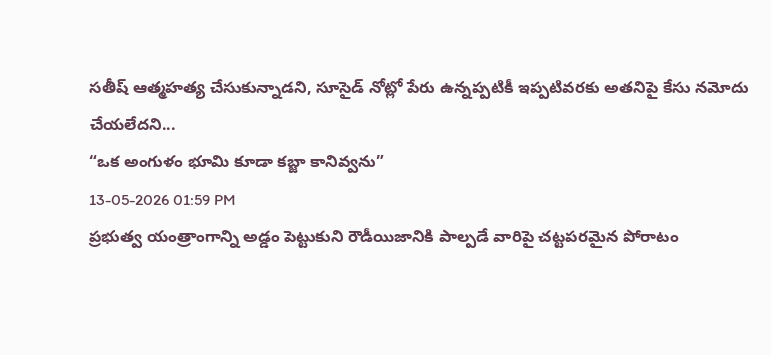సతీష్ ఆత్మహత్య చేసుకున్నాడని, సూసైడ్ నోట్లో పేరు ఉన్నప్పటికీ ఇప్పటివరకు అతనిపై కేసు నమోదు చేయలేదని...
“ఒక అంగుళం భూమి కూడా కబ్జా కానివ్వను”
13-05-2026 01:59 PM
ప్రభుత్వ యంత్రాంగాన్ని అడ్డం పెట్టుకుని రౌడీయిజానికి పాల్పడే వారిపై చట్టపరమైన పోరాటం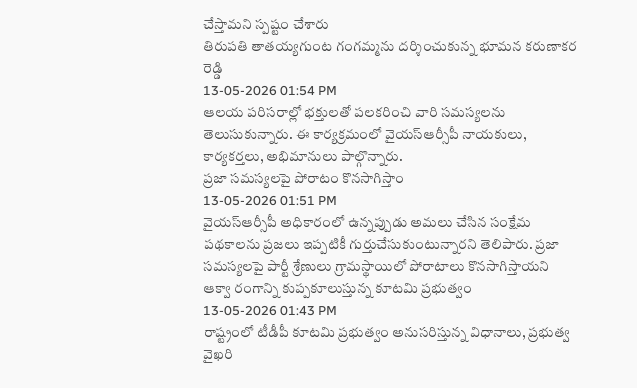చేస్తామని స్పష్టం చేశారు
తిరుపతి తాతయ్యగుంట గంగమ్మను దర్శించుకున్న భూమన కరుణాకర రెడ్డి
13-05-2026 01:54 PM
ఆలయ పరిసరాల్లో భక్తులతో పలకరించి వారి సమస్యలను తెలుసుకున్నారు. ఈ కార్యక్రమంలో వైయస్ఆర్సీపీ నాయకులు, కార్యకర్తలు, అభిమానులు పాల్గొన్నారు.
ప్రజా సమస్యలపై పోరాటం కొనసాగిస్తాం
13-05-2026 01:51 PM
వైయస్ఆర్సీపీ అధికారంలో ఉన్నప్పుడు అమలు చేసిన సంక్షేమ పథకాలను ప్రజలు ఇప్పటికీ గుర్తుచేసుకుంటున్నారని తెలిపారు. ప్రజా సమస్యలపై పార్టీ శ్రేణులు గ్రామస్థాయిలో పోరాటాలు కొనసాగిస్తాయని
ఆక్వా రంగాన్ని కుప్పకూలుస్తున్న కూటమి ప్రభుత్వం
13-05-2026 01:43 PM
రాష్ట్రంలో టీడీపీ కూటమి ప్రభుత్వం అనుసరిస్తున్న విధానాలు, ప్రభుత్వ వైఖరి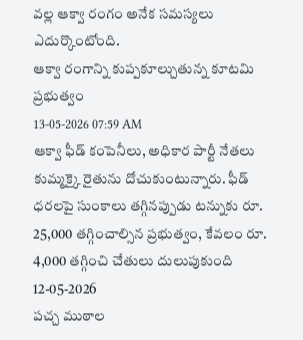వల్ల ఆక్వా రంగం అనేక సమస్యలు ఎదుర్కొంటోంది.
ఆక్వా రంగాన్ని కుప్పకూల్చుతున్న కూటమి ప్రభుత్వం
13-05-2026 07:59 AM
ఆక్వా ఫీడ్ కంపెనీలు, అధికార పార్టీ నేతలు కుమ్మక్కై రైతును దోచుకుంటున్నారు. ఫీడ్ ధరలపై సుంకాలు తగ్గినప్పుడు టన్నుకు రూ. 25,000 తగ్గించాల్సిన ప్రభుత్వం, కేవలం రూ. 4,000 తగ్గించి చేతులు దులుపుకుంది
12-05-2026
పచ్చ ముఠాల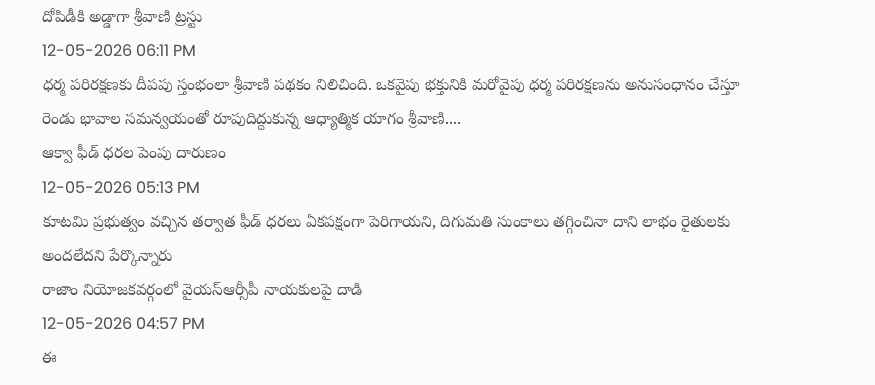దోపిడీకి అడ్డాగా శ్రీవాణి ట్రస్టు
12-05-2026 06:11 PM
ధర్మ పరిరక్షణకు దీపపు స్తంభంలా శ్రీవాణి పథకం నిలిచింది. ఒకవైపు భక్తునికి మరోవైపు ధర్మ పరిరక్షణను అనుసంధానం చేస్తూ రెండు భావాల సమన్వయంతో రూపుదిద్దుకున్న ఆధ్యాత్మిక యాగం శ్రీవాణి....
ఆక్వా ఫీడ్ ధరల పెంపు దారుణం
12-05-2026 05:13 PM
కూటమి ప్రభుత్వం వచ్చిన తర్వాత ఫీడ్ ధరలు ఏకపక్షంగా పెరిగాయని, దిగుమతి సుంకాలు తగ్గించినా దాని లాభం రైతులకు అందలేదని పేర్కొన్నారు
రాజాం నియోజకవర్గంలో వైయస్ఆర్సీపీ నాయకులపై దాడి
12-05-2026 04:57 PM
ఈ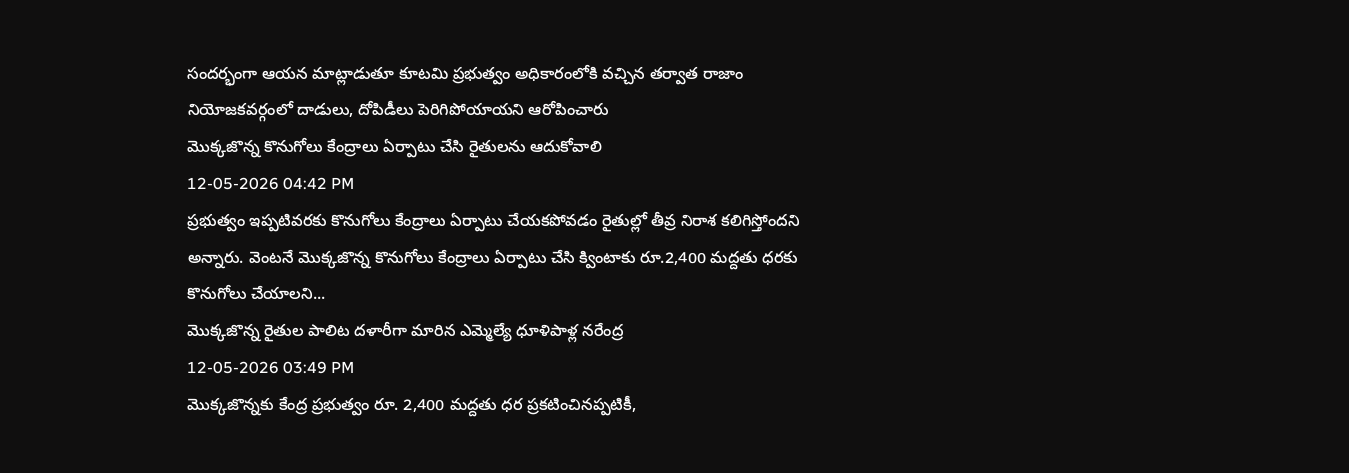సందర్భంగా ఆయన మాట్లాడుతూ కూటమి ప్రభుత్వం అధికారంలోకి వచ్చిన తర్వాత రాజాం నియోజకవర్గంలో దాడులు, దోపిడీలు పెరిగిపోయాయని ఆరోపించారు
మొక్కజొన్న కొనుగోలు కేంద్రాలు ఏర్పాటు చేసి రైతులను ఆదుకోవాలి
12-05-2026 04:42 PM
ప్రభుత్వం ఇప్పటివరకు కొనుగోలు కేంద్రాలు ఏర్పాటు చేయకపోవడం రైతుల్లో తీవ్ర నిరాశ కలిగిస్తోందని అన్నారు. వెంటనే మొక్కజొన్న కొనుగోలు కేంద్రాలు ఏర్పాటు చేసి క్వింటాకు రూ.2,400 మద్దతు ధరకు కొనుగోలు చేయాలని...
మొక్కజొన్న రైతుల పాలిట దళారీగా మారిన ఎమ్మెల్యే ధూళిపాళ్ల నరేంద్ర
12-05-2026 03:49 PM
మొక్కజొన్నకు కేంద్ర ప్రభుత్వం రూ. 2,400 మద్దతు ధర ప్రకటించినప్పటికీ,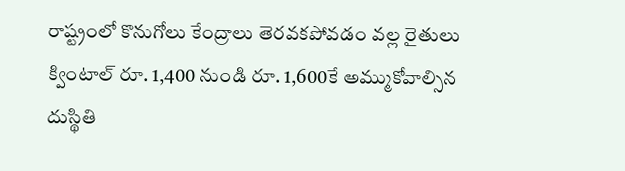రాష్ట్రంలో కొనుగోలు కేంద్రాలు తెరవకపోవడం వల్ల రైతులు క్వింటాల్ రూ. 1,400 నుండి రూ. 1,600కే అమ్ముకోవాల్సిన దుస్థితి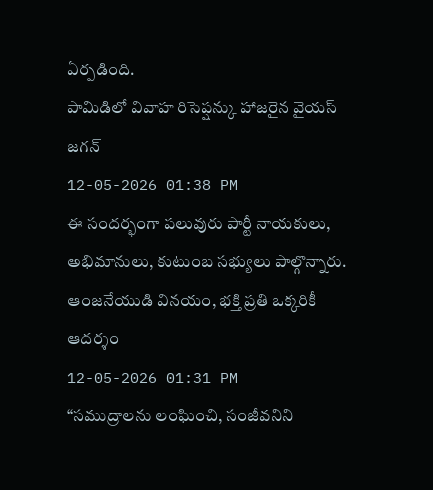ఏర్పడింది.
పామిడిలో వివాహ రిసెప్షన్కు హాజరైన వైయస్ జగన్
12-05-2026 01:38 PM
ఈ సందర్భంగా పలువురు పార్టీ నాయకులు, అభిమానులు, కుటుంబ సభ్యులు పాల్గొన్నారు.
ఆంజనేయుడి వినయం, భక్తి ప్రతి ఒక్కరికీ ఆదర్శం
12-05-2026 01:31 PM
“సముద్రాలను లంఘించి, సంజీవనిని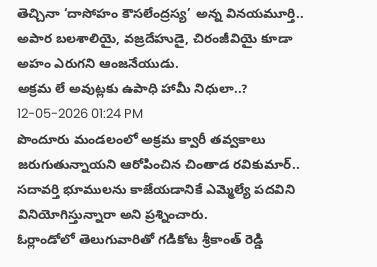తెచ్చినా ‘దాసోహం కౌసలేంద్రస్య’ అన్న వినయమూర్తి.. అపార బలశాలియై, వజ్రదేహుడై, చిరంజీవియై కూడా అహం ఎరుగని ఆంజనేయుడు.
అక్రమ లే అవుట్లకు ఉపాధి హామీ నిధులా..?
12-05-2026 01:24 PM
పొందూరు మండలంలో అక్రమ క్వారీ తవ్వకాలు జరుగుతున్నాయని ఆరోపించిన చింతాడ రవికుమార్.. సదావర్తి భూములను కాజేయడానికే ఎమ్మెల్యే పదవిని వినియోగిస్తున్నారా అని ప్రశ్నించారు.
ఓర్లాండోలో తెలుగువారితో గడికోట శ్రీకాంత్ రెడ్డి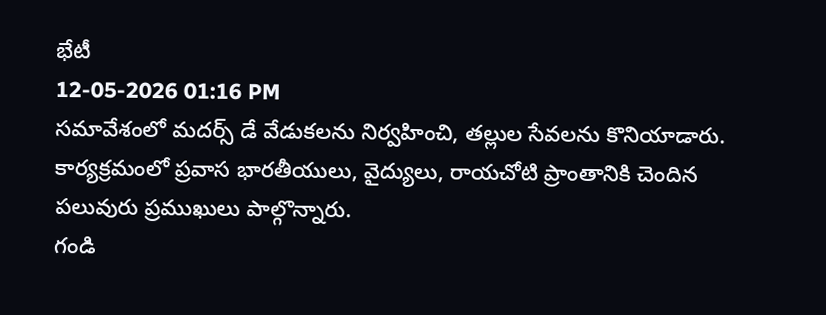భేటీ
12-05-2026 01:16 PM
సమావేశంలో మదర్స్ డే వేడుకలను నిర్వహించి, తల్లుల సేవలను కొనియాడారు. కార్యక్రమంలో ప్రవాస భారతీయులు, వైద్యులు, రాయచోటి ప్రాంతానికి చెందిన పలువురు ప్రముఖులు పాల్గొన్నారు.
గండి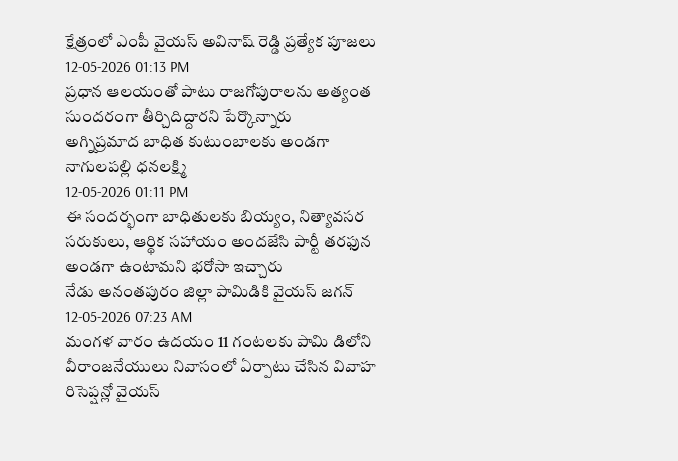క్షేత్రంలో ఎంపీ వైయస్ అవినాష్ రెడ్డి ప్రత్యేక పూజలు
12-05-2026 01:13 PM
ప్రధాన ఆలయంతో పాటు రాజగోపురాలను అత్యంత సుందరంగా తీర్చిదిద్దారని పేర్కొన్నారు
అగ్నిప్రమాద బాధిత కుటుంబాలకు అండగా నాగులపల్లి ధనలక్ష్మి
12-05-2026 01:11 PM
ఈ సందర్భంగా బాధితులకు బియ్యం, నిత్యావసర సరుకులు, ఆర్థిక సహాయం అందజేసి పార్టీ తరఫున అండగా ఉంటామని భరోసా ఇచ్చారు
నేడు అనంతపురం జిల్లా పామిడికి వైయస్ జగన్
12-05-2026 07:23 AM
మంగళ వారం ఉదయం 11 గంటలకు పామి డిలోని వీరాంజనేయులు నివాసంలో ఏర్పాటు చేసిన వివాహ రిసెప్షన్లో వైయస్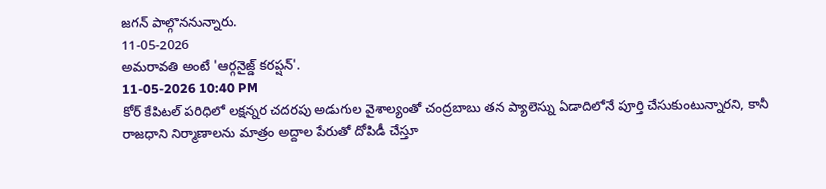జగన్ పాల్గొననున్నారు.
11-05-2026
అమరావతి అంటే 'ఆర్గనైజ్డ్ కరప్షన్'.
11-05-2026 10:40 PM
కోర్ కేపిటల్ పరిధిలో లక్షన్నర చదరపు అడుగుల వైశాల్యంతో చంద్రబాబు తన ప్యాలెస్ను ఏడాదిలోనే పూర్తి చేసుకుంటున్నారని, కానీ రాజధాని నిర్మాణాలను మాత్రం అద్దాల పేరుతో దోపిడీ చేస్తూ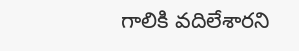గాలికి వదిలేశారని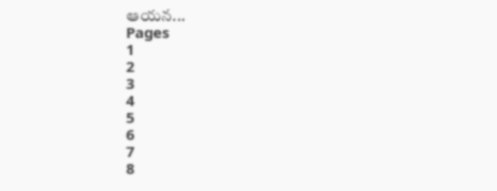ఆయన...
Pages
1
2
3
4
5
6
7
8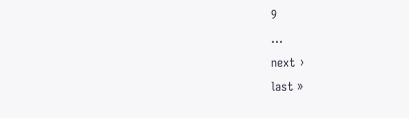9
…
next ›
last »